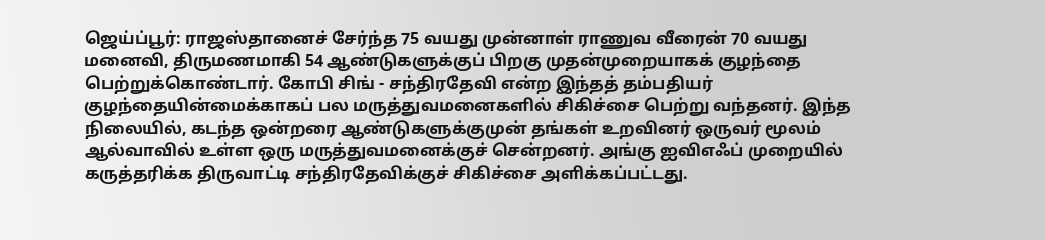ஜெய்ப்பூர்: ராஜஸ்தானைச் சேர்ந்த 75 வயது முன்னாள் ராணுவ வீரைன் 70 வயது மனைவி, திருமணமாகி 54 ஆண்டுகளுக்குப் பிறகு முதன்முறையாகக் குழந்தை பெற்றுக்கொண்டார். கோபி சிங் - சந்திரதேவி என்ற இந்தத் தம்பதியர் குழந்தையின்மைக்காகப் பல மருத்துவமனைகளில் சிகிச்சை பெற்று வந்தனர். இந்த நிலையில், கடந்த ஒன்றரை ஆண்டுகளுக்குமுன் தங்கள் உறவினர் ஒருவர் மூலம் ஆல்வாவில் உள்ள ஒரு மருத்துவமனைக்குச் சென்றனர். அங்கு ஐவிஎஃப் முறையில் கருத்தரிக்க திருவாட்டி சந்திரதேவிக்குச் சிகிச்சை அளிக்கப்பட்டது.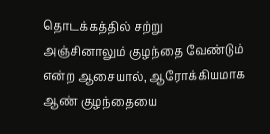தொடக்கத்தில் சற்று அஞ்சினாலும் குழந்தை வேண்டும் என்ற ஆசையால், ஆரோக்கியமாக ஆண் குழந்தையை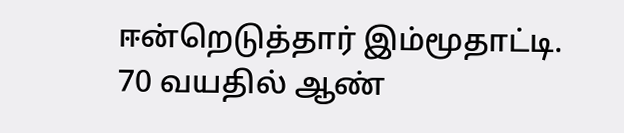ஈன்றெடுத்தார் இம்மூதாட்டி.
70 வயதில் ஆண்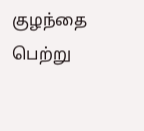குழந்தை பெற்று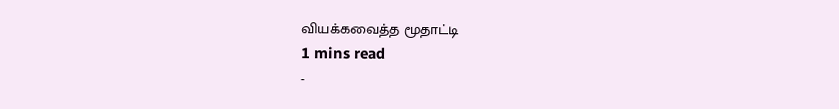வியக்கவைத்த மூதாட்டி
1 mins read
-